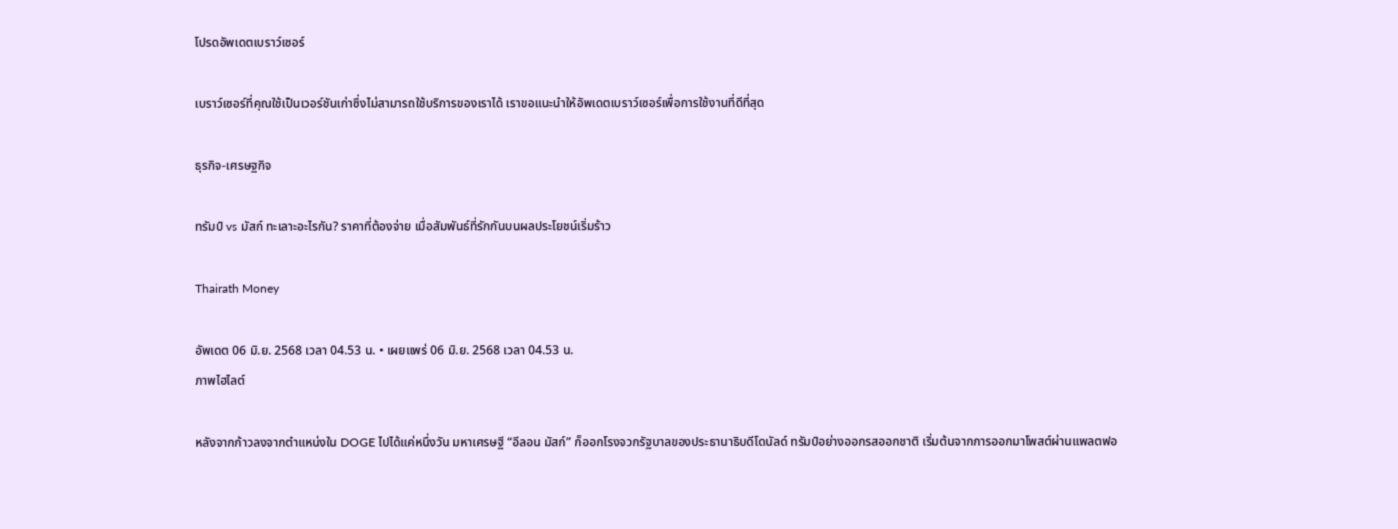โปรดอัพเดตเบราว์เซอร์

เบราว์เซอร์ที่คุณใช้เป็นเวอร์ชันเก่าซึ่งไม่สามารถใช้บริการของเราได้ เราขอแนะนำให้อัพเดตเบราว์เซอร์เพื่อการใช้งานที่ดีที่สุด

ธุรกิจ-เศรษฐกิจ

ทรัมป์ vs มัสก์ ทะเลาะอะไรกัน? ราคาที่ต้องจ่าย เมื่อสัมพันธ์ที่รักกันบนผลประโยชน์เริ่มร้าว

Thairath Money

อัพเดต 06 มิ.ย. 2568 เวลา 04.53 น. • เผยแพร่ 06 มิ.ย. 2568 เวลา 04.53 น.
ภาพไฮไลต์

หลังจากก้าวลงจากตำแหน่งใน DOGE ไปได้แค่หนึ่งวัน มหาเศรษฐี “อีลอน มัสก์” ก็ออกโรงจวกรัฐบาลของประธานาธิบดีโดนัลด์ ทรัมป์อย่างออกรสออกชาติ เริ่มต้นจากการออกมาโพสต์ผ่านแพลตฟอ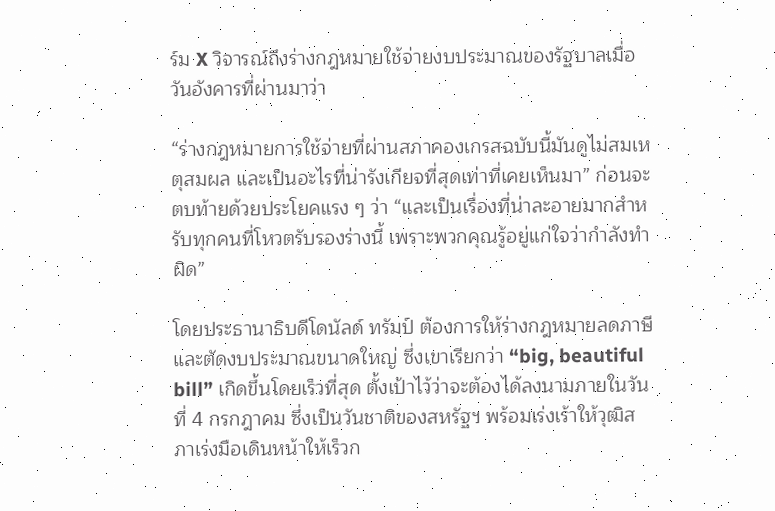ร์ม X วิจารณ์ถึงร่างกฎหมายใช้จ่ายงบประมาณของรัฐบาลเมื่อวันอังคารที่ผ่านมาว่า

“ร่างกฎหมายการใช้จ่ายที่ผ่านสภาคองเกรสฉบับนี้มันดูไม่สมเหตุสมผล และเป็นอะไรที่น่ารังเกียจที่สุดเท่าที่เคยเห็นมา” ก่อนจะตบท้ายด้วยประโยคแรง ๆ ว่า “และเป็นเรื่องที่น่าละอายมากสำหรับทุกคนที่โหวตรับรองร่างนี้ เพราะพวกคุณรู้อยู่แก่ใจว่ากำลังทำผิด”

โดยประธานาธิบดีโดนัลด์ ทรัมป์ ต้องการให้ร่างกฎหมายลดภาษีและตัดงบประมาณขนาดใหญ่ ซึ่งเขาเรียกว่า “big, beautiful bill” เกิดขึ้นโดยเร็วที่สุด ตั้งเป้าไว้ว่าจะต้องได้ลงนามภายในวันที่ 4 กรกฎาคม ซึ่งเป็นวันชาติของสหรัฐฯ พร้อมเร่งเร้าให้วุฒิสภาเร่งมือเดินหน้าให้เร็วก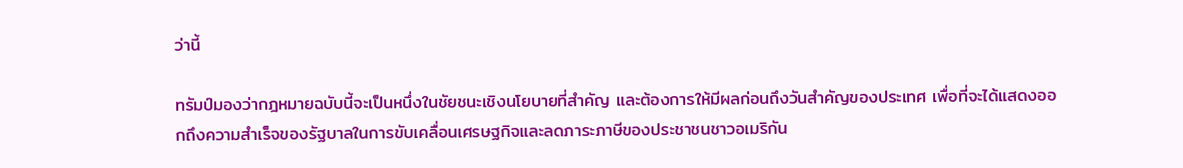ว่านี้

ทรัมป์มองว่ากฎหมายฉบับนี้จะเป็นหนึ่งในชัยชนะเชิงนโยบายที่สำคัญ และต้องการให้มีผลก่อนถึงวันสำคัญของประเทศ เพื่อที่จะได้แสดงออกถึงความสำเร็จของรัฐบาลในการขับเคลื่อนเศรษฐกิจและลดภาระภาษีของประชาชนชาวอเมริกัน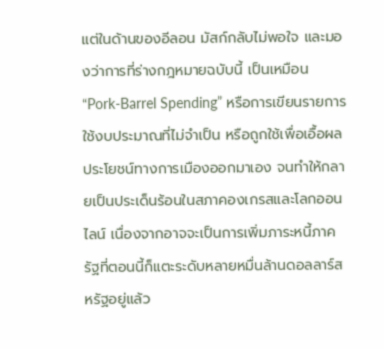แต่ในด้านของอีลอน มัสก์กลับไม่พอใจ และมองว่าการที่ร่างกฎหมายฉบับนี้ เป็นเหมือน “Pork-Barrel Spending” หรือการเขียนรายการใช้งบประมาณที่ไม่จำเป็น หรือถูกใช้เพื่อเอื้อผลประโยชน์ทางการเมืองออกมาเอง จนทำให้กลายเป็นประเด็นร้อนในสภาคองเกรสและโลกออนไลน์ เนื่องจากอาจจะเป็นการเพิ่มภาระหนี้ภาครัฐที่ตอนนี้ก็แตะระดับหลายหมื่นล้านดอลลาร์สหรัฐอยู่แล้ว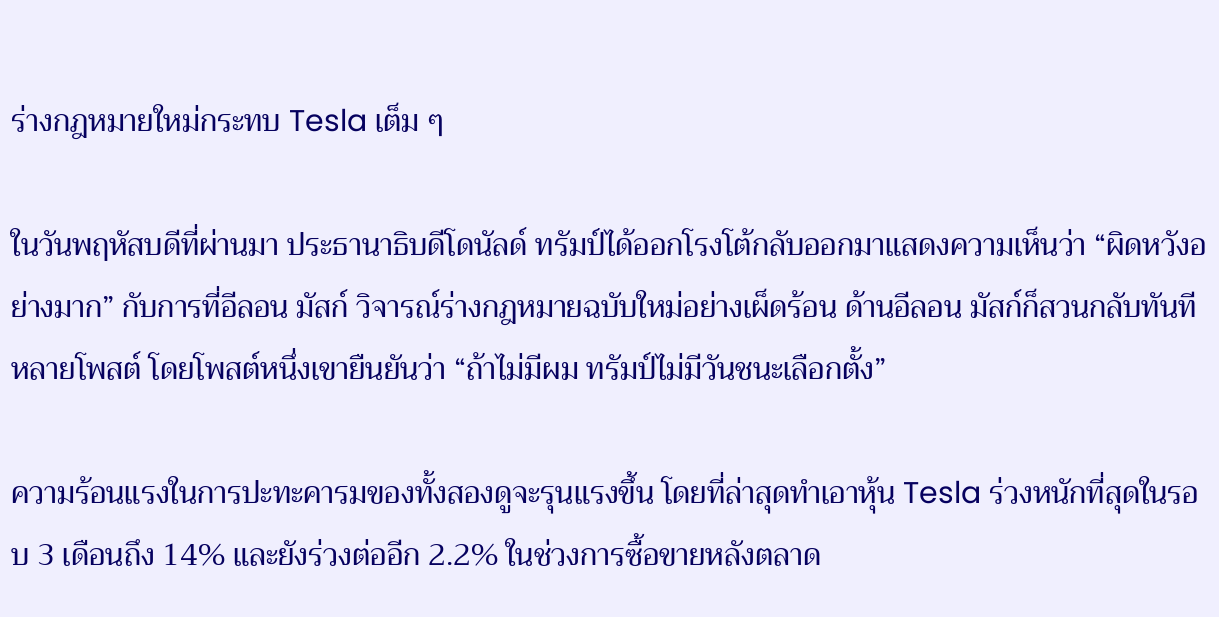ร่างกฎหมายใหม่กระทบ Tesla เต็ม ๆ

ในวันพฤหัสบดีที่ผ่านมา ประธานาธิบดีโดนัลด์ ทรัมป์ได้ออกโรงโต้กลับออกมาแสดงความเห็นว่า “ผิดหวังอย่างมาก” กับการที่อีลอน มัสก์ วิจารณ์ร่างกฎหมายฉบับใหม่อย่างเผ็ดร้อน ด้านอีลอน มัสก์ก็สวนกลับทันทีหลายโพสต์ โดยโพสต์หนึ่งเขายืนยันว่า “ถ้าไม่มีผม ทรัมป์ไม่มีวันชนะเลือกตั้ง”

ความร้อนแรงในการปะทะคารมของทั้งสองดูจะรุนแรงขึ้น โดยที่ล่าสุดทำเอาหุ้น Tesla ร่วงหนักที่สุดในรอบ 3 เดือนถึง 14% และยังร่วงต่ออีก 2.2% ในช่วงการซื้อขายหลังตลาด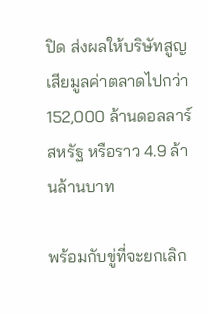ปิด ส่งผลให้บริษัทสูญเสียมูลค่าตลาดไปกว่า 152,000 ล้านดอลลาร์สหรัฐ หรือราว 4.9 ล้านล้านบาท

พร้อมกับขู่ที่จะยกเลิก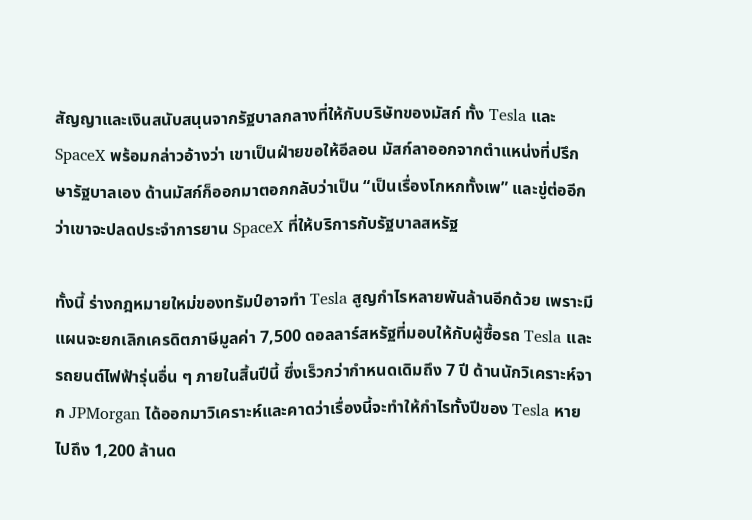สัญญาและเงินสนับสนุนจากรัฐบาลกลางที่ให้กับบริษัทของมัสก์ ทั้ง Tesla และ SpaceX พร้อมกล่าวอ้างว่า เขาเป็นฝ่ายขอให้อีลอน มัสก์ลาออกจากตำแหน่งที่ปรึกษารัฐบาลเอง ด้านมัสก์ก็ออกมาตอกกลับว่าเป็น “เป็นเรื่องโกหกทั้งเพ” และขู่ต่ออีกว่าเขาจะปลดประจำการยาน SpaceX ที่ให้บริการกับรัฐบาลสหรัฐ

ทั้งนี้ ร่างกฎหมายใหม่ของทรัมป์อาจทำ Tesla สูญกำไรหลายพันล้านอีกด้วย เพราะมีแผนจะยกเลิกเครดิตภาษีมูลค่า 7,500 ดอลลาร์สหรัฐที่มอบให้กับผู้ซื้อรถ Tesla และรถยนต์ไฟฟ้ารุ่นอื่น ๆ ภายในสิ้นปีนี้ ซึ่งเร็วกว่ากำหนดเดิมถึง 7 ปี ด้านนักวิเคราะห์จาก JPMorgan ได้ออกมาวิเคราะห์และคาดว่าเรื่องนี้จะทำให้กำไรทั้งปีของ Tesla หายไปถึง 1,200 ล้านด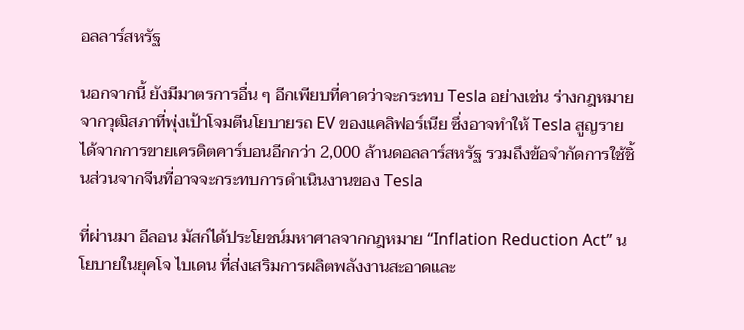อลลาร์สหรัฐ

นอกจากนี้ ยังมีมาตรการอื่น ๆ อีกเพียบที่คาดว่าจะกระทบ Tesla อย่างเช่น ร่างกฎหมายจากวุฒิสภาที่พุ่งเป้าโจมตีนโยบายรถ EV ของแคลิฟอร์เนีย ซึ่งอาจทำให้ Tesla สูญรายได้จากการขายเครดิตคาร์บอนอีกกว่า 2,000 ล้านดอลลาร์สหรัฐ รวมถึงข้อจำกัดการใช้ชิ้นส่วนจากจีนที่อาจจะกระทบการดำเนินงานของ Tesla

ที่ผ่านมา อีลอน มัสก์ได้ประโยชน์มหาศาลจากกฎหมาย “Inflation Reduction Act” นโยบายในยุคโจ ไบเดน ที่ส่งเสริมการผลิตพลังงานสะอาดและ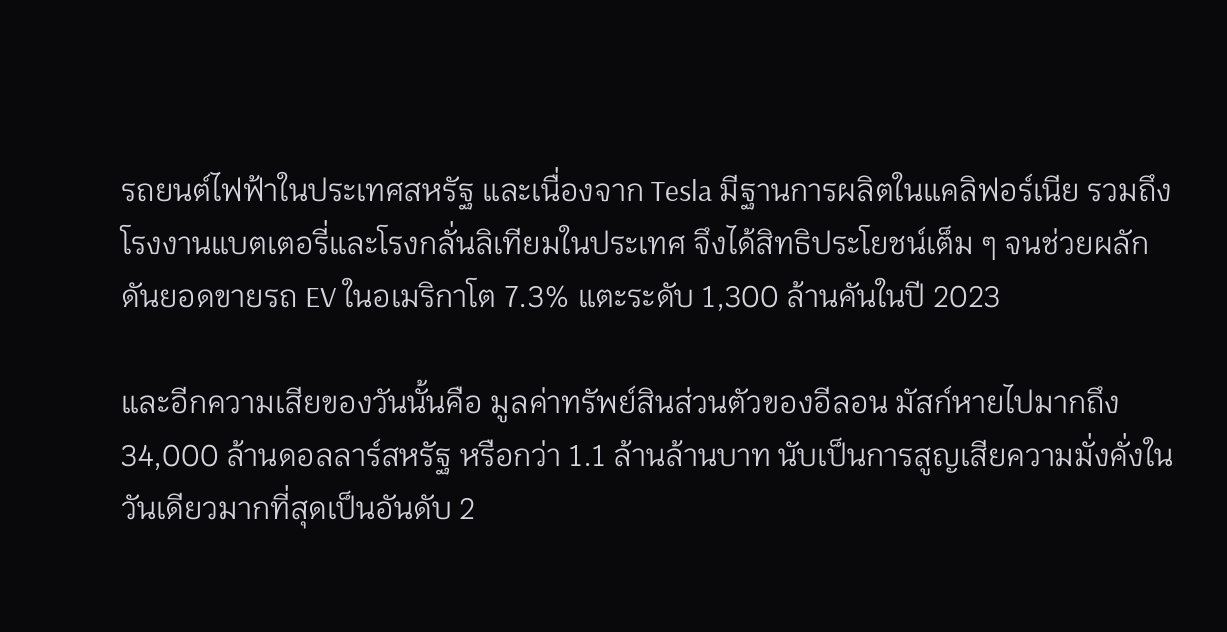รถยนต์ไฟฟ้าในประเทศสหรัฐ และเนื่องจาก Tesla มีฐานการผลิตในแคลิฟอร์เนีย รวมถึงโรงงานแบตเตอรี่และโรงกลั่นลิเทียมในประเทศ จึงได้สิทธิประโยชน์เต็ม ๆ จนช่วยผลักดันยอดขายรถ EV ในอเมริกาโต 7.3% แตะระดับ 1,300 ล้านคันในปี 2023

และอีกความเสียของวันนั้นคือ มูลค่าทรัพย์สินส่วนตัวของอีลอน มัสก์หายไปมากถึง 34,000 ล้านดอลลาร์สหรัฐ หรือกว่า 1.1 ล้านล้านบาท นับเป็นการสูญเสียความมั่งคั่งในวันเดียวมากที่สุดเป็นอันดับ 2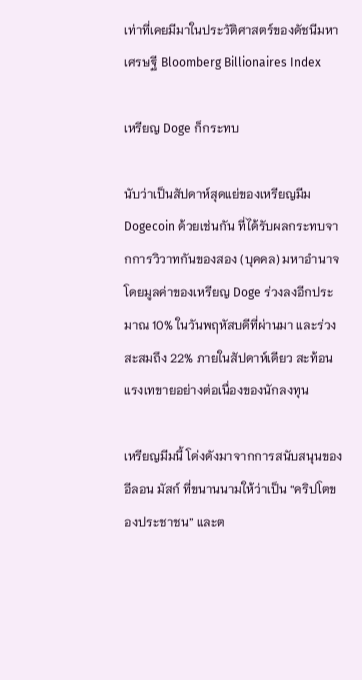เท่าที่เคยมีมาในประวัติศาสตร์ของดัชนีมหาเศรษฐี Bloomberg Billionaires Index

เหรียญ Doge ก็กระทบ

นับว่าเป็นสัปดาห์สุดแย่ของเหรียญมีม Dogecoin ด้วยเช่นกัน ที่ได้รับผลกระทบจากการวิวาทกันของสอง (บุคคล) มหาอำนาจ โดยมูลค่าของเหรียญ Doge ร่วงลงอีกประมาณ 10% ในวันพฤหัสบดีที่ผ่านมา และร่วงสะสมถึง 22% ภายในสัปดาห์เดียว สะท้อนแรงเทขายอย่างต่อเนื่องของนักลงทุน

เหรียญมีมนี้ โด่งดังมาจากการสนับสนุนของอีลอน มัสก์ ที่ขนานนามให้ว่าเป็น “คริปโตของประชาชน” และต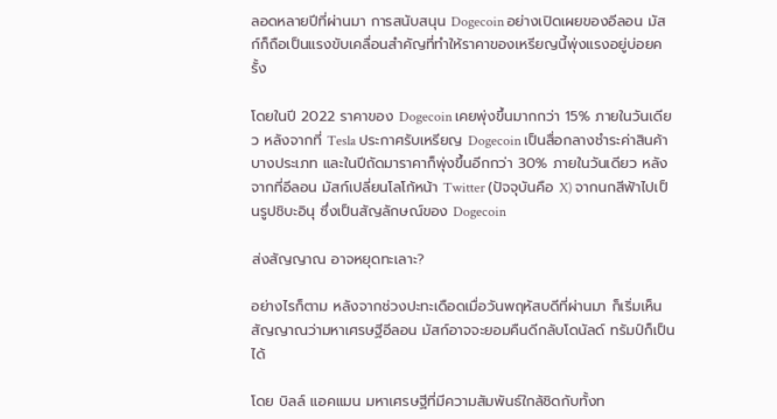ลอดหลายปีที่ผ่านมา การสนับสนุน Dogecoin อย่างเปิดเผยของอีลอน มัสก์ก็ถือเป็นแรงขับเคลื่อนสำคัญที่ทำให้ราคาของเหรียญนี้พุ่งแรงอยู่บ่อยครั้ง

โดยในปี 2022 ราคาของ Dogecoin เคยพุ่งขึ้นมากกว่า 15% ภายในวันเดียว หลังจากที่ Tesla ประกาศรับเหรียญ Dogecoin เป็นสื่อกลางชำระค่าสินค้าบางประเภท และในปีถัดมาราคาก็พุ่งขึ้นอีกกว่า 30% ภายในวันเดียว หลังจากที่อีลอน มัสก์เปลี่ยนโลโก้หน้า Twitter (ปัจจุบันคือ X) จากนกสีฟ้าไปเป็นรูปชิบะอินุ ซึ่งเป็นสัญลักษณ์ของ Dogecoin

ส่งสัญญาณ อาจหยุดทะเลาะ?

อย่างไรก็ตาม หลังจากช่วงปะทะเดือดเมื่อวันพฤหัสบดีที่ผ่านมา ก็เริ่มเห็นสัญญาณว่ามหาเศรษฐีอีลอน มัสก์อาจจะยอมคืนดีกลับโดนัลด์ ทรัมป์ก็เป็นได้

โดย บิลล์ แอคแมน มหาเศรษฐีที่มีความสัมพันธ์ใกล้ชิดกับทั้งท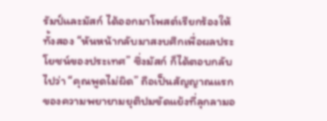รัมป์และมัสก์ ได้ออกมาโพสต์เรียกร้องให้ทั้งสอง “หันหน้ากลับมาสงบศึกเพื่อผลประโยชน์ของประเทศ” ซึ่งมัสก์ ก็ได้ตอบกลับไปว่า “คุณพูดไม่ผิด” ถือเป็นสัญญาณแรกของความพยายามยุติปมขัดแย้งที่ลุกลามอ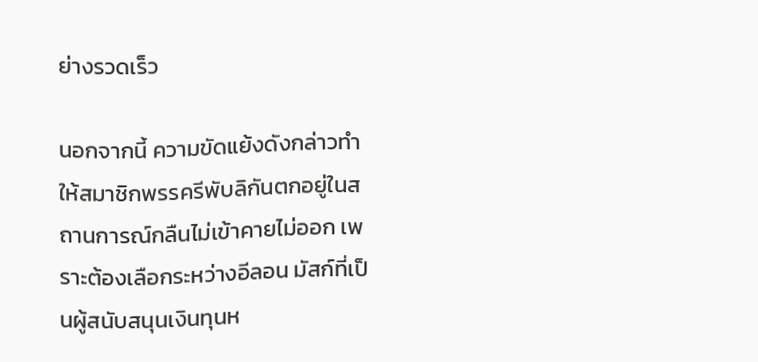ย่างรวดเร็ว

นอกจากนี้ ความขัดแย้งดังกล่าวทำให้สมาชิกพรรครีพับลิกันตกอยู่ในสถานการณ์กลืนไม่เข้าคายไม่ออก เพราะต้องเลือกระหว่างอีลอน มัสก์ที่เป็นผู้สนับสนุนเงินทุนห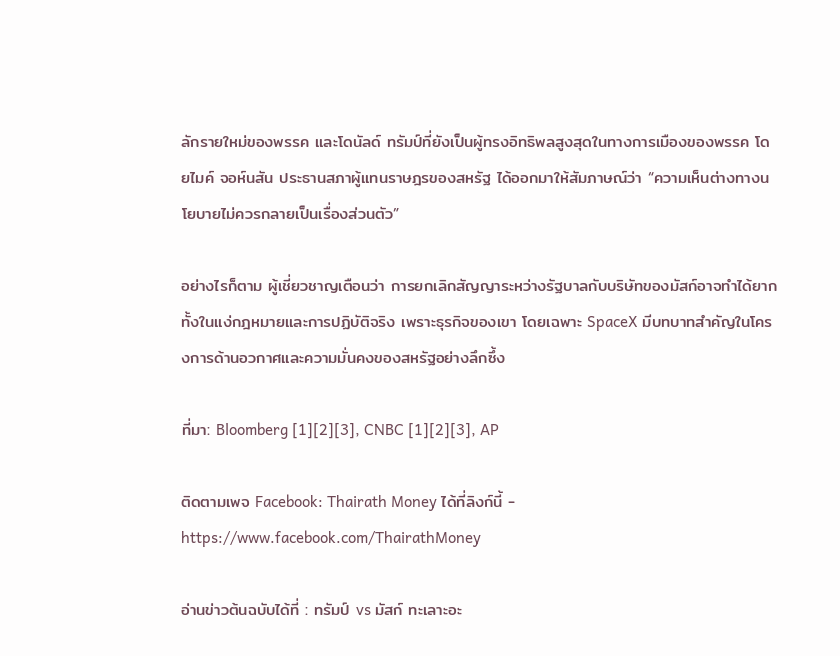ลักรายใหม่ของพรรค และโดนัลด์ ทรัมป์ที่ยังเป็นผู้ทรงอิทธิพลสูงสุดในทางการเมืองของพรรค โดยไมค์ จอห์นสัน ประธานสภาผู้แทนราษฎรของสหรัฐ ได้ออกมาให้สัมภาษณ์ว่า “ความเห็นต่างทางนโยบายไม่ควรกลายเป็นเรื่องส่วนตัว”

อย่างไรก็ตาม ผู้เชี่ยวชาญเตือนว่า การยกเลิกสัญญาระหว่างรัฐบาลกับบริษัทของมัสก์อาจทำได้ยากทั้งในแง่กฎหมายและการปฏิบัติจริง เพราะธุรกิจของเขา โดยเฉพาะ SpaceX มีบทบาทสำคัญในโครงการด้านอวกาศและความมั่นคงของสหรัฐอย่างลึกซึ้ง

ที่มา: Bloomberg [1][2][3], CNBC [1][2][3], AP

ติดตามเพจ Facebook: Thairath Money ได้ที่ลิงก์นี้ - https://www.facebook.com/ThairathMoney

อ่านข่าวต้นฉบับได้ที่ : ทรัมป์ vs มัสก์ ทะเลาะอะ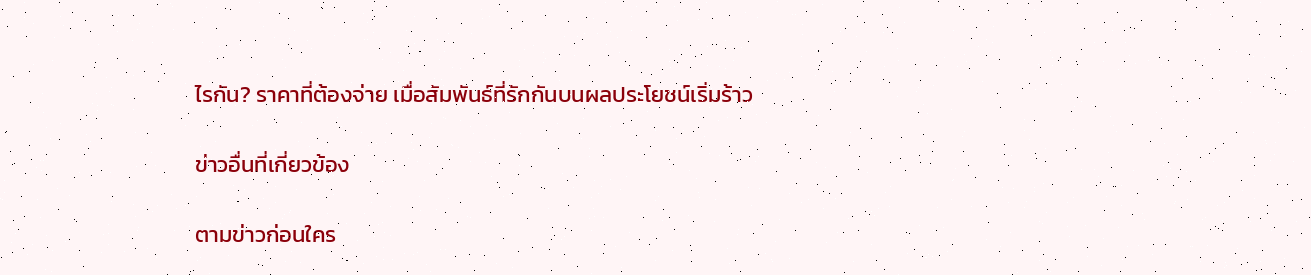ไรกัน? ราคาที่ต้องจ่าย เมื่อสัมพันธ์ที่รักกันบนผลประโยชน์เริ่มร้าว

ข่าวอื่นที่เกี่ยวข้อง

ตามข่าวก่อนใคร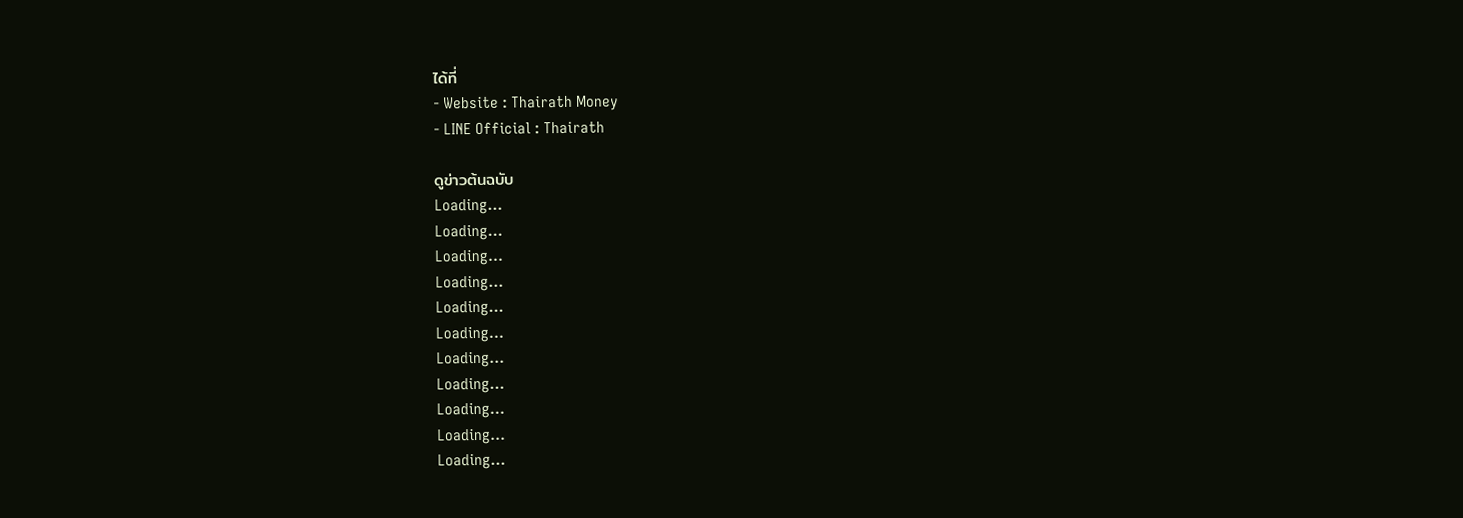ได้ที่
- Website : Thairath Money
- LINE Official : Thairath

ดูข่าวต้นฉบับ
Loading...
Loading...
Loading...
Loading...
Loading...
Loading...
Loading...
Loading...
Loading...
Loading...
Loading...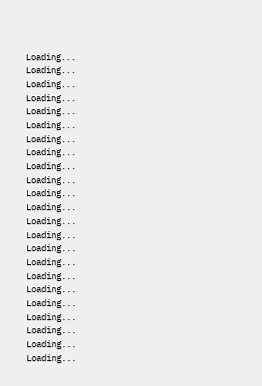Loading...
Loading...
Loading...
Loading...
Loading...
Loading...
Loading...
Loading...
Loading...
Loading...
Loading...
Loading...
Loading...
Loading...
Loading...
Loading...
Loading...
Loading...
Loading...
Loading...
Loading...
Loading...
Loading...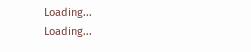Loading...
Loading...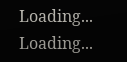Loading...
Loading...